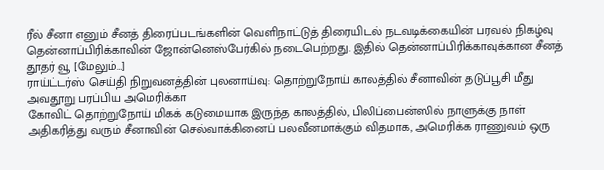ரீல் சீனா எனும் சீனத் திரைப்படங்களின் வெளிநாட்டுத் திரையிடல் நடவடிக்கையின் பரவல் நிகழ்வு தென்னாப்பிரிக்காவின் ஜோன்னெஸ்பேர்கில் நடைபெற்றது. இதில் தென்னாப்பிரிக்காவுக்கான சீனத் தூதர் வூ [மேலும்…]
ராய்ட்டர்ஸ் செய்தி நிறுவனத்தின் புலனாய்வு: தொற்றுநோய் காலத்தில் சீனாவின் தடுப்பூசி மீது அவதூறு பரப்பிய அமெரிக்கா
கோவிட் தொற்றுநோய் மிகக் கடுமையாக இருந்த காலத்தில், பிலிப்பைன்ஸில் நாளுக்கு நாள் அதிகரித்து வரும் சீனாவின் செல்வாக்கினைப் பலவீனமாக்கும் விதமாக, அமெரிக்க ராணுவம் ஒரு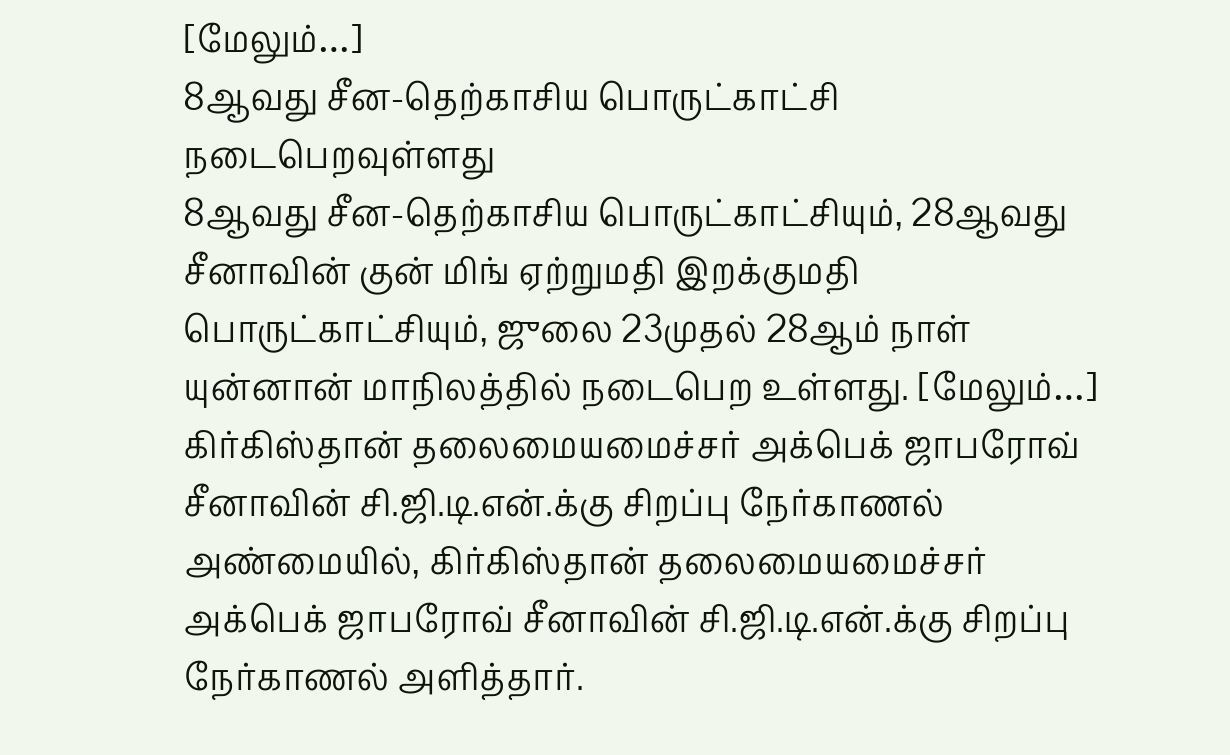[மேலும்…]
8ஆவது சீன-தெற்காசிய பொருட்காட்சி நடைபெறவுள்ளது
8ஆவது சீன-தெற்காசிய பொருட்காட்சியும், 28ஆவது சீனாவின் குன் மிங் ஏற்றுமதி இறக்குமதி பொருட்காட்சியும், ஜுலை 23முதல் 28ஆம் நாள் யுன்னான் மாநிலத்தில் நடைபெற உள்ளது. [மேலும்…]
கிர்கிஸ்தான் தலைமையமைச்சர் அக்பெக் ஜாபரோவ் சீனாவின் சி.ஜி.டி.என்.க்கு சிறப்பு நேர்காணல்
அண்மையில், கிர்கிஸ்தான் தலைமையமைச்சர் அக்பெக் ஜாபரோவ் சீனாவின் சி.ஜி.டி.என்.க்கு சிறப்பு நேர்காணல் அளித்தார்.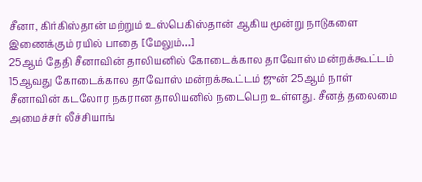சீனா, கிர்கிஸ்தான் மற்றும் உஸ்பெகிஸ்தான் ஆகிய மூன்று நாடுகளை இணைக்கும் ரயில் பாதை [மேலும்…]
25ஆம் தேதி சீனாவின் தாலியனில் கோடைக்கால தாவோஸ் மன்றக்கூட்டம்
15ஆவது கோடைக்கால தாவோஸ் மன்றக்கூட்டம் ஜுன் 25ஆம் நாள் சீனாவின் கடலோர நகரான தாலியனில் நடைபெற உள்ளது. சீனத் தலைமை அமைச்சர் லீச்சியாங்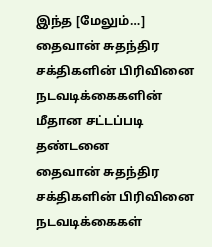இந்த [மேலும்…]
தைவான் சுதந்திர சக்திகளின் பிரிவினை நடவடிக்கைகளின் மீதான சட்டப்படி தண்டனை
தைவான் சுதந்திர சக்திகளின் பிரிவினை நடவடிக்கைகள்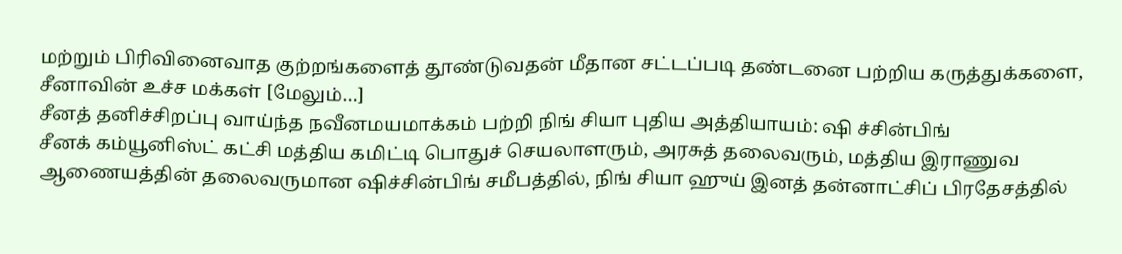மற்றும் பிரிவினைவாத குற்றங்களைத் தூண்டுவதன் மீதான சட்டப்படி தண்டனை பற்றிய கருத்துக்களை, சீனாவின் உச்ச மக்கள் [மேலும்…]
சீனத் தனிச்சிறப்பு வாய்ந்த நவீனமயமாக்கம் பற்றி நிங் சியா புதிய அத்தியாயம்: ஷி ச்சின்பிங்
சீனக் கம்யூனிஸ்ட் கட்சி மத்திய கமிட்டி பொதுச் செயலாளரும், அரசுத் தலைவரும், மத்திய இராணுவ ஆணையத்தின் தலைவருமான ஷிச்சின்பிங் சமீபத்தில், நிங் சியா ஹுய் இனத் தன்னாட்சிப் பிரதேசத்தில்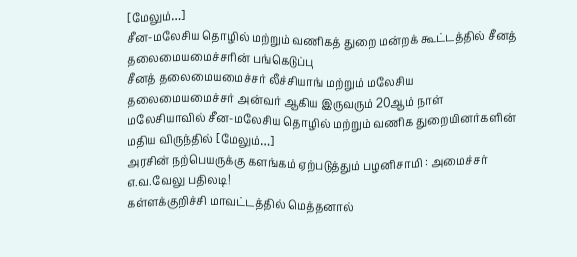[மேலும்…]
சீன-மலேசிய தொழில் மற்றும் வணிகத் துறை மன்றக் கூட்டத்தில் சீனத் தலைமையமைச்சரின் பங்கெடுப்பு
சீனத் தலைமையமைச்சர் லீச்சியாங் மற்றும் மலேசிய தலைமையமைச்சர் அன்வர் ஆகிய இருவரும் 20ஆம் நாள் மலேசியாவில் சீன-மலேசிய தொழில் மற்றும் வணிக துறையினர்களின் மதிய விருந்தில் [மேலும்…]
அரசின் நற்பெயருக்கு களங்கம் ஏற்படுத்தும் பழனிசாமி : அமைச்சர் எ.வ.வேலு பதிலடி!
கள்ளக்குறிச்சி மாவட்டத்தில் மெத்தனால்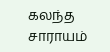கலந்த சாராயம்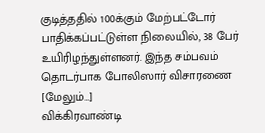குடித்ததில் 100க்கும் மேற்பட்டோர் பாதிக்கப்பட்டுள்ள நிலையில், 38 பேர் உயிரிழந்துள்ளனர். இந்த சம்பவம் தொடர்பாக போலிஸார் விசாரணை [மேலும்…]
விக்கிரவாண்டி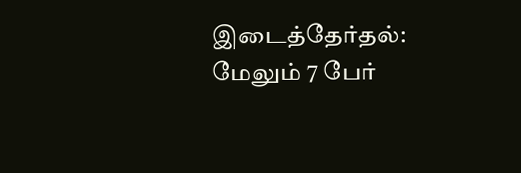இடைத்தேர்தல்: மேலும் 7 பேர்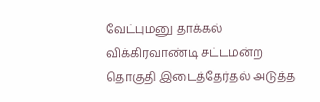வேட்புமனு தாக்கல்
விக்கிரவாண்டி சட்டமன்ற தொகுதி இடைத்தேர்தல் அடுத்த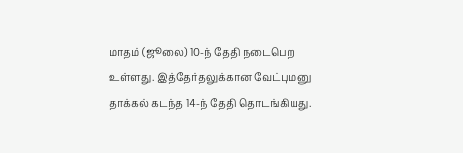மாதம் (ஜூலை) 10-ந் தேதி நடைபெற உள்ளது. இத்தேர்தலுக்கான வேட்புமனு தாக்கல் கடந்த 14-ந் தேதி தொடங்கியது.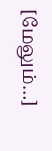[மேலும்…]